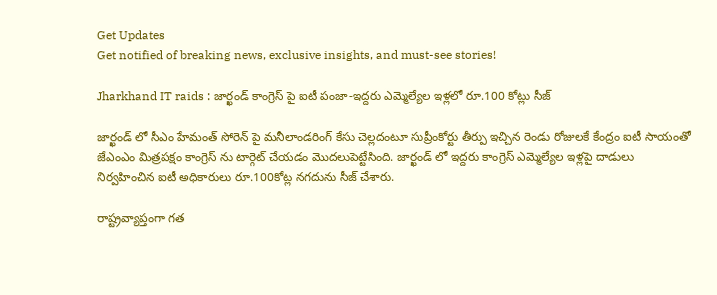Get Updates
Get notified of breaking news, exclusive insights, and must-see stories!

Jharkhand IT raids : జార్ఖండ్ కాంగ్రెస్ పై ఐటీ పంజా-ఇద్దరు ఎమ్మెల్యేల ఇళ్లలో రూ.100 కోట్లు సీజ్

జార్ఖండ్ లో సీఎం హేమంత్ సోరెన్ పై మనీలాండరింగ్ కేసు చెల్లదంటూ సుప్రీంకోర్టు తీర్పు ఇచ్చిన రెండు రోజులకే కేంద్రం ఐటీ సాయంతో జేఎంఎం మిత్రపక్షం కాంగ్రెస్ ను టార్గెట్ చేయడం మొదలుపెట్టేసింది. జార్ఖండ్ లో ఇద్దరు కాంగ్రెస్ ఎమ్మెల్యేల ఇళ్లపై దాడులు నిర్వహించిన ఐటీ అధికారులు రూ.100కోట్ల నగదును సీజ్ చేశారు.

రాష్ట్రవ్యాప్తంగా గత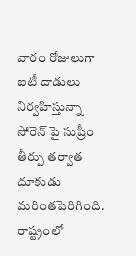వారం రోజులుగా ఐటీ దాడులు నిర్వహిస్తున్నా సోరెన్ పై సుప్రీం తీర్పు తర్వాత దూకుడు మరింతపెరిగింది. రాష్ట్రంలో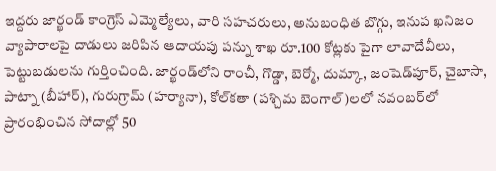ఇద్దరు జార్ఖండ్‌ కాంగ్రెస్‌ ఎమ్మెల్యేలు, వారి సహచరులు, అనుబంధిత బొగ్గు, ఇనుప ఖనిజం వ్యాపారాలపై దాడులు జరిపిన ఆదాయపు పన్ను శాఖ రూ.100 కోట్లకు పైగా లావాదేవీలు, పెట్టుబడులను గుర్తించింది. జార్ఖండ్‌లోని రాంచీ, గొడ్డా, బెర్మో, దుమ్కా, జంషెడ్‌పూర్, చైబాసా, పాట్నా (బీహార్), గురుగ్రామ్ (హర్యానా), కోల్‌కతా (పశ్చిమ బెంగాల్)లలో నవంబర్‌లో ప్రారంభించిన సోదాల్లో 50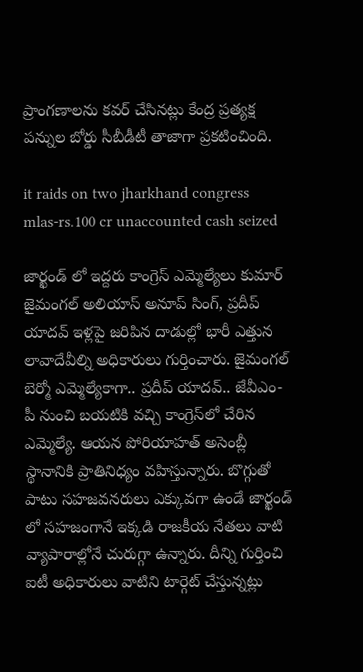ప్రాంగణాలను కవర్ చేసినట్లు కేంద్ర ప్రత్యక్ష పన్నుల బోర్డు సీబీడీటీ తాజాగా ప్రకటించింది.

it raids on two jharkhand congress mlas-rs.100 cr unaccounted cash seized

జార్ఖండ్ లో ఇద్దరు కాంగ్రెస్ ఎమ్మెల్యేలు కుమార్ జైమంగల్ అలియాస్ అనూప్ సింగ్, ప్రదీప్ యాదవ్‌ ఇళ్లపై జరిపిన దాడుల్లో భారీ ఎత్తున లావాదేవీల్ని అధికారులు గుర్తించారు. జైమంగల్ బెర్మో ఎమ్మెల్యేకాగా.. ప్రదీప్ యాదవ్.. జేవీఎం-పీ నుంచి బయటికి వచ్చి కాంగ్రెస్‌లో చేరిన ఎమ్మెల్యే. ఆయన పోరియాహత్ అసెంబ్లీ స్థానానికి ప్రాతినిధ్యం వహిస్తున్నారు. బొగ్గుతో పాటు సహజవనరులు ఎక్కువగా ఉండే జార్ఖండ్ లో సహజంగానే ఇక్కడి రాజకీయ నేతలు వాటి వ్యాపారాల్లోనే చురుగ్గా ఉన్నారు. దీన్ని గుర్తించి ఐటీ అధికారులు వాటిని టార్గెట్ చేస్తున్నట్లు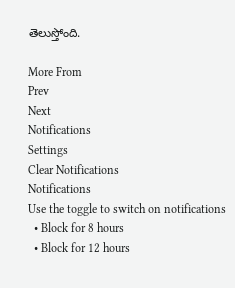తెలుస్తోంది.

More From
Prev
Next
Notifications
Settings
Clear Notifications
Notifications
Use the toggle to switch on notifications
  • Block for 8 hours
  • Block for 12 hours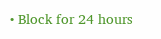• Block for 24 hours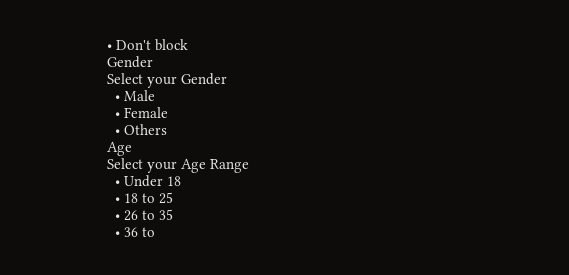• Don't block
Gender
Select your Gender
  • Male
  • Female
  • Others
Age
Select your Age Range
  • Under 18
  • 18 to 25
  • 26 to 35
  • 36 to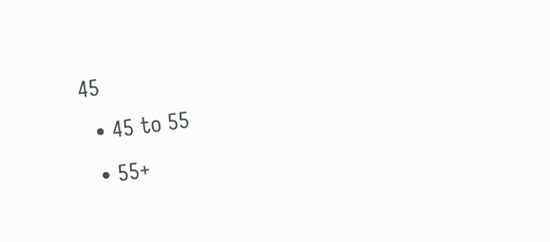45
  • 45 to 55
  • 55+